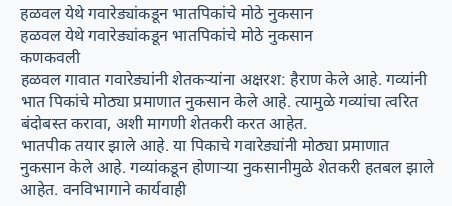हळवल येथे गवारेड्यांकडून भातपिकांचे मोठे नुकसान
हळवल येथे गवारेड्यांकडून भातपिकांचे मोठे नुकसान
कणकवली
हळवल गावात गवारेड्यांनी शेतकऱ्यांना अक्षरश: हैराण केले आहे. गव्यांनी भात पिकांचे मोठ्या प्रमाणात नुकसान केले आहे. त्यामुळे गव्यांचा त्वरित बंदोबस्त करावा, अशी मागणी शेतकरी करत आहेत.
भातपीक तयार झाले आहे. या पिकाचे गवारेड्यांनी मोठ्या प्रमाणात नुकसान केले आहे. गव्यांकडून होणाऱ्या नुकसानीमुळे शेतकरी हतबल झाले आहेत. वनविभागाने कार्यवाही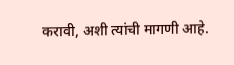करावी, अशी त्यांची मागणी आहे.